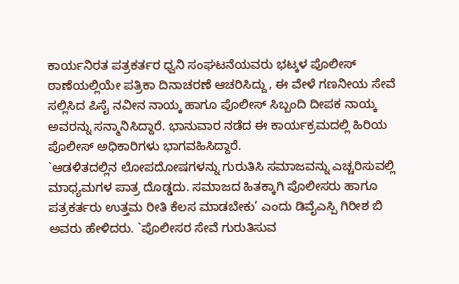ಕಾರ್ಯನಿರತ ಪತ್ರಕರ್ತರ ಧ್ವನಿ ಸಂಘಟನೆಯವರು ಭಟ್ಕಳ ಪೊಲೀಸ್ ಠಾಣೆಯಲ್ಲಿಯೇ ಪತ್ರಿಕಾ ದಿನಾಚರಣೆ ಆಚರಿಸಿದ್ದು, ಈ ವೇಳೆ ಗಣನೀಯ ಸೇವೆ ಸಲ್ಲಿಸಿದ ಪಿಸೈ ನವೀನ ನಾಯ್ಕ ಹಾಗೂ ಪೊಲೀಸ್ ಸಿಬ್ಬಂದಿ ದೀಪಕ ನಾಯ್ಕ ಅವರನ್ನು ಸನ್ಮಾನಿಸಿದ್ದಾರೆ. ಭಾನುವಾರ ನಡೆದ ಈ ಕಾರ್ಯಕ್ರಮದಲ್ಲಿ ಹಿರಿಯ ಪೊಲೀಸ್ ಅಧಿಕಾರಿಗಳು ಭಾಗವಹಿಸಿದ್ದಾರೆ.
`ಆಡಳಿತದಲ್ಲಿನ ಲೋಪದೋಷಗಳನ್ನು ಗುರುತಿಸಿ ಸಮಾಜವನ್ನು ಎಚ್ಚರಿಸುವಲ್ಲಿ ಮಾಧ್ಯಮಗಳ ಪಾತ್ರ ದೊಡ್ಡದು. ಸಮಾಜದ ಹಿತಕ್ಕಾಗಿ ಪೊಲೀಸರು ಹಾಗೂ ಪತ್ರಕರ್ತರು ಉತ್ತಮ ರೀತಿ ಕೆಲಸ ಮಾಡಬೇಕು’ ಎಂದು ಡಿವೈಎಸ್ಪಿ ಗಿರೀಶ ಬಿ ಅವರು ಹೇಳಿದರು. `ಪೊಲೀಸರ ಸೇವೆ ಗುರುತಿಸುವ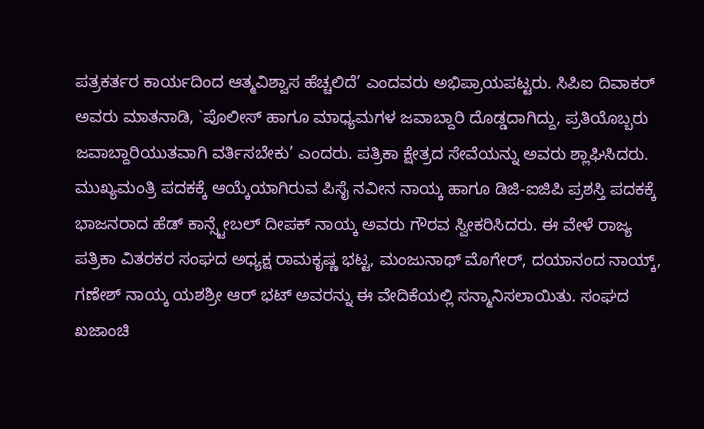ಪತ್ರಕರ್ತರ ಕಾರ್ಯದಿಂದ ಆತ್ಮವಿಶ್ವಾಸ ಹೆಚ್ಚಲಿದೆ’ ಎಂದವರು ಅಭಿಪ್ರಾಯಪಟ್ಟರು. ಸಿಪಿಐ ದಿವಾಕರ್ ಅವರು ಮಾತನಾಡಿ, `ಪೊಲೀಸ್ ಹಾಗೂ ಮಾಧ್ಯಮಗಳ ಜವಾಬ್ದಾರಿ ದೊಡ್ಡದಾಗಿದ್ದು, ಪ್ರತಿಯೊಬ್ಬರು ಜವಾಬ್ದಾರಿಯುತವಾಗಿ ವರ್ತಿಸಬೇಕು’ ಎಂದರು. ಪತ್ರಿಕಾ ಕ್ಷೇತ್ರದ ಸೇವೆಯನ್ನು ಅವರು ಶ್ಲಾಘಿಸಿದರು.
ಮುಖ್ಯಮಂತ್ರಿ ಪದಕಕ್ಕೆ ಆಯ್ಕೆಯಾಗಿರುವ ಪಿಸೈ ನವೀನ ನಾಯ್ಕ ಹಾಗೂ ಡಿಜಿ-ಐಜಿಪಿ ಪ್ರಶಸ್ತಿ ಪದಕಕ್ಕೆ ಭಾಜನರಾದ ಹೆಡ್ ಕಾನ್ಸ್ಟೇಬಲ್ ದೀಪಕ್ ನಾಯ್ಕ ಅವರು ಗೌರವ ಸ್ವೀಕರಿಸಿದರು. ಈ ವೇಳೆ ರಾಜ್ಯ ಪತ್ರಿಕಾ ವಿತರಕರ ಸಂಘದ ಅಧ್ಯಕ್ಷ ರಾಮಕೃಷ್ಣ ಭಟ್ಟ, ಮಂಜುನಾಥ್ ಮೊಗೇರ್, ದಯಾನಂದ ನಾಯ್ಕ್, ಗಣೇಶ್ ನಾಯ್ಕ ಯಶಶ್ರೀ ಆರ್ ಭಟ್ ಅವರನ್ನು ಈ ವೇದಿಕೆಯಲ್ಲಿ ಸನ್ಮಾನಿಸಲಾಯಿತು. ಸಂಘದ ಖಜಾಂಚಿ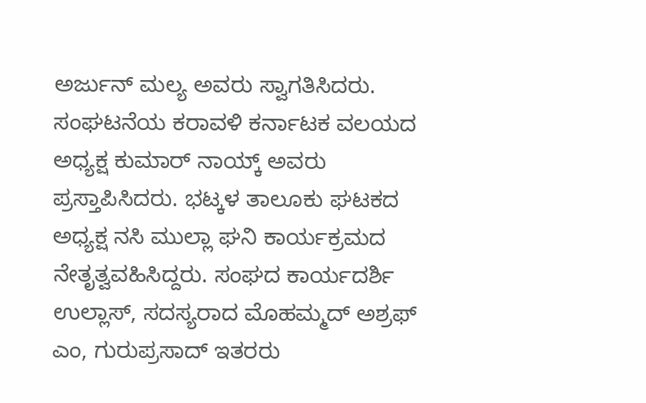ಅರ್ಜುನ್ ಮಲ್ಯ ಅವರು ಸ್ವಾಗತಿಸಿದರು. ಸಂಘಟನೆಯ ಕರಾವಳಿ ಕರ್ನಾಟಕ ವಲಯದ ಅಧ್ಯಕ್ಷ ಕುಮಾರ್ ನಾಯ್ಕ್ ಅವರು ಪ್ರಸ್ತಾಪಿಸಿದರು. ಭಟ್ಕಳ ತಾಲೂಕು ಘಟಕದ ಅಧ್ಯಕ್ಷ ನಸಿ ಮುಲ್ಲಾ ಘನಿ ಕಾರ್ಯಕ್ರಮದ ನೇತೃತ್ವವಹಿಸಿದ್ದರು. ಸಂಘದ ಕಾರ್ಯದರ್ಶಿ ಉಲ್ಲಾಸ್, ಸದಸ್ಯರಾದ ಮೊಹಮ್ಮದ್ ಅಶ್ರಫ್ ಎಂ, ಗುರುಪ್ರಸಾದ್ ಇತರರು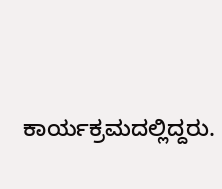ಕಾರ್ಯಕ್ರಮದಲ್ಲಿದ್ದರು.